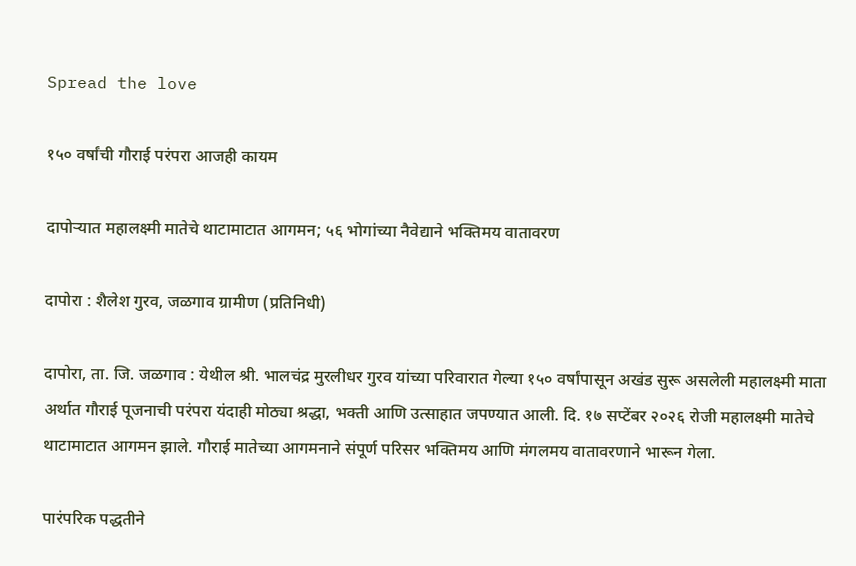Spread the love

१५० वर्षांची गौराई परंपरा आजही कायम

दापोऱ्यात महालक्ष्मी मातेचे थाटामाटात आगमन; ५६ भोगांच्या नैवेद्याने भक्तिमय वातावरण

दापोरा : शैलेश गुरव, जळगाव ग्रामीण (प्रतिनिधी)

दापोरा, ता. जि. जळगाव : येथील श्री. भालचंद्र मुरलीधर गुरव यांच्या परिवारात गेल्या १५० वर्षांपासून अखंड सुरू असलेली महालक्ष्मी माता अर्थात गौराई पूजनाची परंपरा यंदाही मोठ्या श्रद्धा, भक्ती आणि उत्साहात जपण्यात आली. दि. १७ सप्टेंबर २०२६ रोजी महालक्ष्मी मातेचे थाटामाटात आगमन झाले. गौराई मातेच्या आगमनाने संपूर्ण परिसर भक्तिमय आणि मंगलमय वातावरणाने भारून गेला.

पारंपरिक पद्धतीने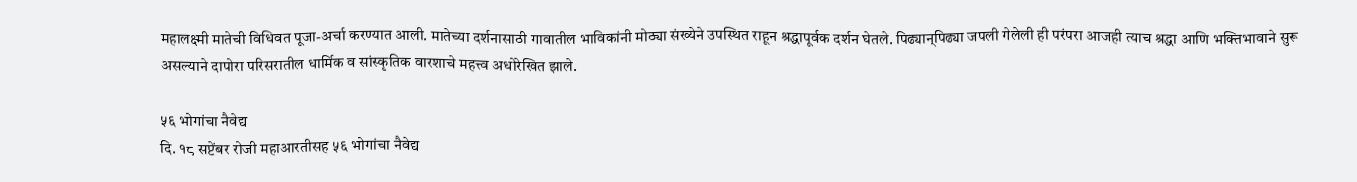महालक्ष्मी मातेची विधिवत पूजा-अर्चा करण्यात आली. मातेच्या दर्शनासाठी गावातील भाविकांनी मोठ्या संख्येने उपस्थित राहून श्रद्धापूर्वक दर्शन घेतले. पिढ्यान्‌पिढ्या जपली गेलेली ही परंपरा आजही त्याच श्रद्धा आणि भक्तिभावाने सुरू असल्याने दापोरा परिसरातील धार्मिक व सांस्कृतिक वारशाचे महत्त्व अधोरेखित झाले.

५६ भोगांचा नैवेद्य
दि. १८ सप्टेंबर रोजी महाआरतीसह ५६ भोगांचा नैवेद्य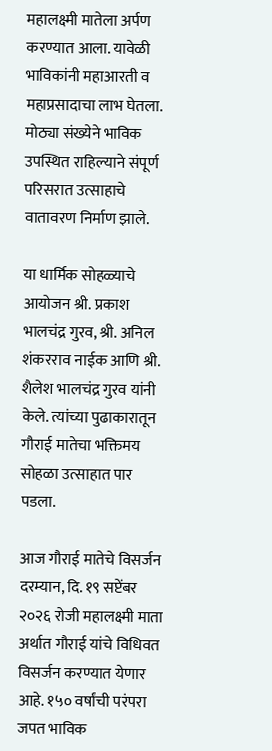महालक्ष्मी मातेला अर्पण करण्यात आला. यावेळी भाविकांनी महाआरती व महाप्रसादाचा लाभ घेतला. मोठ्या संख्येने भाविक उपस्थित राहिल्याने संपूर्ण परिसरात उत्साहाचे वातावरण निर्माण झाले.

या धार्मिक सोहळ्याचे आयोजन श्री. प्रकाश भालचंद्र गुरव, श्री. अनिल शंकरराव नाईक आणि श्री. शैलेश भालचंद्र गुरव यांनी केले. त्यांच्या पुढाकारातून गौराई मातेचा भक्तिमय सोहळा उत्साहात पार पडला.

आज गौराई मातेचे विसर्जन
दरम्यान, दि. १९ सप्टेंबर २०२६ रोजी महालक्ष्मी माता अर्थात गौराई यांचे विधिवत विसर्जन करण्यात येणार आहे. १५० वर्षांची परंपरा जपत भाविक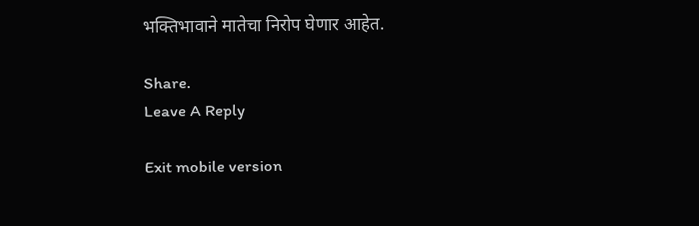भक्तिभावाने मातेचा निरोप घेणार आहेत.

Share.
Leave A Reply

Exit mobile version